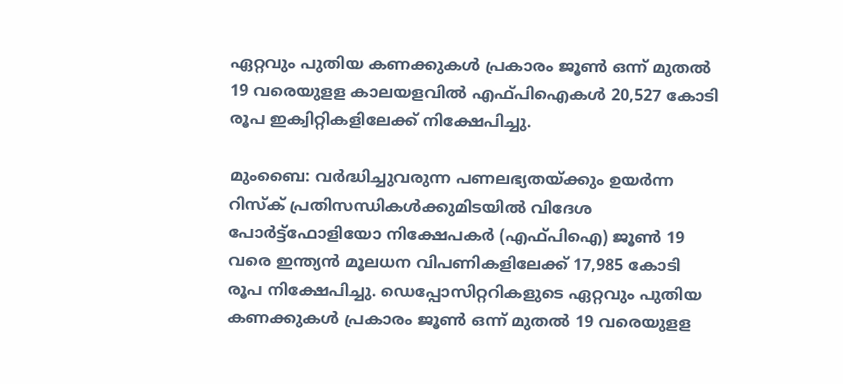ഏറ്റവും പുതിയ കണക്കുകൾ പ്രകാരം ജൂൺ ഒന്ന് മുതൽ 19 വരെയുളള കാലയളവിൽ എഫ്പിഐകൾ 20,527 കോടി രൂപ ഇക്വിറ്റികളിലേക്ക് നിക്ഷേപിച്ചു.

മുംബൈ: വർദ്ധിച്ചുവരുന്ന പണലഭ്യതയ്ക്കും ഉയർന്ന റിസ്ക് പ്രതിസന്ധികൾക്കുമിടയിൽ വിദേശ പോർട്ട്ഫോളിയോ നിക്ഷേപകർ (എഫ്പിഐ) ജൂൺ 19 വരെ ഇന്ത്യൻ മൂലധന വിപണികളിലേക്ക് 17,985 കോടി രൂപ നിക്ഷേപിച്ചു. ഡെപ്പോസിറ്ററികളുടെ ഏറ്റവും പുതിയ കണക്കുകൾ പ്രകാരം ജൂൺ ഒന്ന് മുതൽ 19 വരെയുളള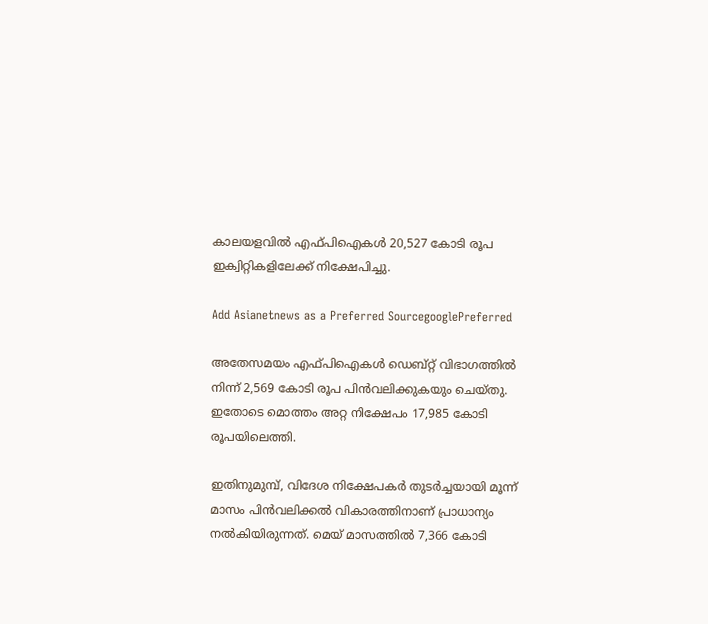കാലയളവിൽ എഫ്പിഐകൾ 20,527 കോടി രൂപ ഇക്വിറ്റികളിലേക്ക് നിക്ഷേപിച്ചു.

Add Asianetnews as a Preferred SourcegooglePreferred

അതേസമയം എഫ്പിഐകൾ ഡെബ്റ്റ് വിഭാഗത്തിൽ നിന്ന് 2,569 കോടി രൂപ പിൻവലിക്കുകയും ചെയ്തു. ഇതോടെ മൊത്തം അറ്റ നിക്ഷേപം 17,985 കോടി രൂപയിലെത്തി.

ഇതിനുമുമ്പ്, വിദേശ നിക്ഷേപകർ തുടർച്ചയായി മൂന്ന് മാസം പിൻവലിക്കൽ വികാരത്തിനാണ് പ്രാധാന്യം നൽകിയിരുന്നത്. മെയ് മാസത്തിൽ 7,366 കോടി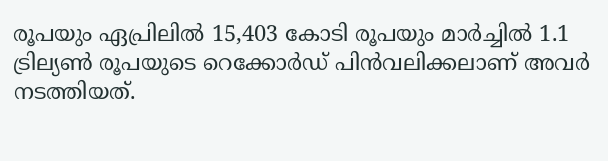രൂപയും ഏപ്രിലിൽ 15,403 കോടി രൂപയും മാർച്ചിൽ 1.1 ട്രില്യൺ രൂപയുടെ റെക്കോർഡ് പിൻവലിക്കലാണ് അവർ ന‌ടത്തിയത്.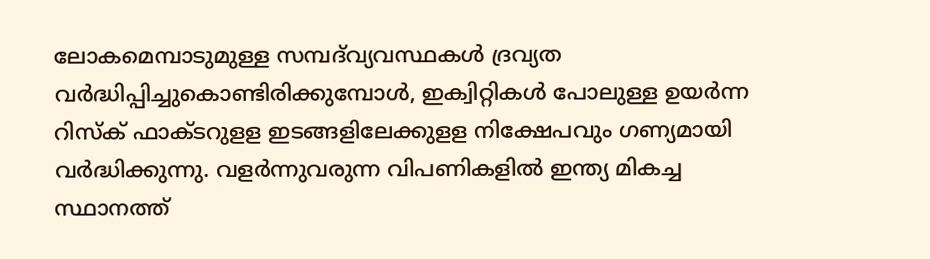ലോകമെമ്പാടുമുള്ള സമ്പദ്‌വ്യവസ്ഥകൾ ദ്രവ്യത വർദ്ധിപ്പിച്ചുകൊണ്ടിരിക്കുമ്പോൾ, ഇക്വിറ്റികൾ പോലുള്ള ഉയർന്ന റിസ്ക് ഫാക്ടറുളള ഇടങ്ങളിലേക്കുളള നിക്ഷേപവും ഗണ്യമായി വർദ്ധിക്കുന്നു. വളർന്നുവരുന്ന വിപണികളിൽ ഇന്ത്യ മികച്ച സ്ഥാനത്ത്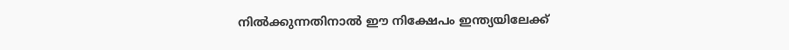നിൽക്കുന്നതിനാൽ ഈ നിക്ഷേപം ഇന്ത്യയിലേക്ക്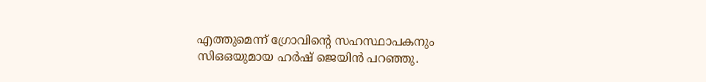എത്തുമെന്ന് ഗ്രോവിന്റെ സഹസ്ഥാപകനും സിഒഒയുമായ ഹർഷ് ജെയിൻ പറഞ്ഞു.